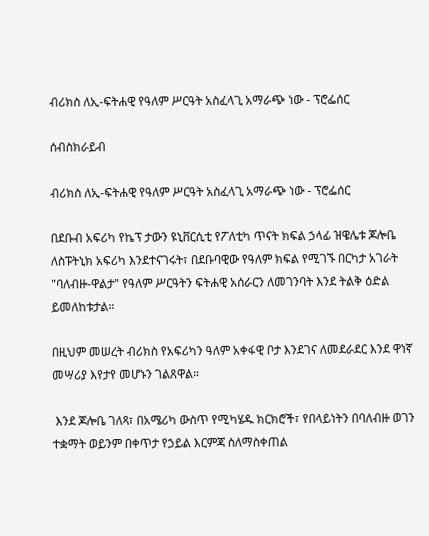ብሪክስ ለኢ-ፍትሐዊ የዓለም ሥርዓት አስፈላጊ አማራጭ ነው - ፕሮፌሰር

ሰብስክራይብ

ብሪክስ ለኢ-ፍትሐዊ የዓለም ሥርዓት አስፈላጊ አማራጭ ነው - ፕሮፌሰር

በደቡብ አፍሪካ የኬፕ ታውን ዩኒቨርሲቲ የፖለቲካ ጥናት ክፍል ኃላፊ ዝዌሌቱ ጆሎቤ ለስፑትኒክ አፍሪካ እንደተናገሩት፣ በደቡባዊው የዓለም ክፍል የሚገኙ በርካታ አገራት "ባለብዙ-ዋልታ" የዓለም ሥርዓትን ፍትሐዊ አሰራርን ለመገንባት እንደ ትልቅ ዕድል ይመለከቱታል።

በዚህም መሠረት ብሪክስ የአፍሪካን ዓለም አቀፋዊ ቦታ እንደገና ለመደራደር እንደ ዋነኛ መሣሪያ እየታየ መሆኑን ገልጸዋል።

 እንደ ጆሎቤ ገለጻ፣ በአሜሪካ ውስጥ የሚካሄዱ ክርክሮች፣ የበላይነትን በባለብዙ ወገን ተቋማት ወይንም በቀጥታ የኃይል እርምጃ ስለማስቀጠል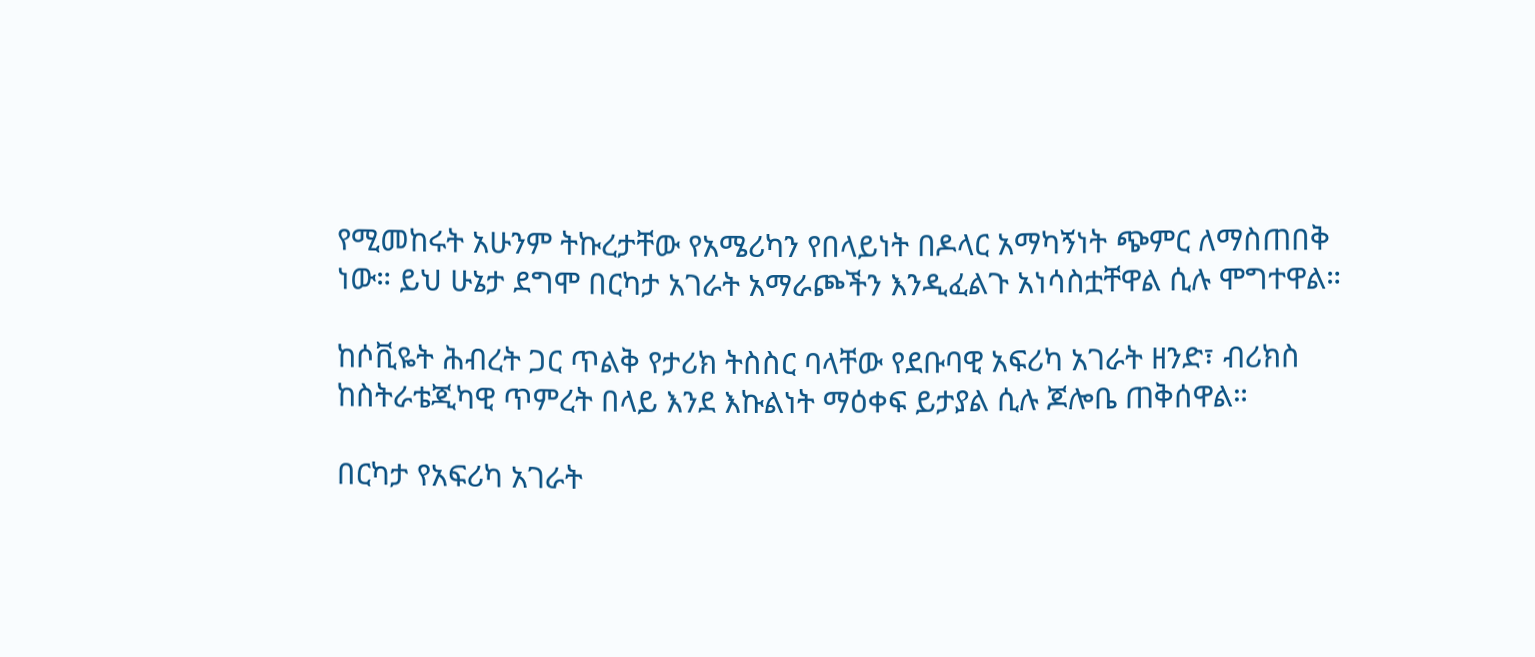የሚመከሩት አሁንም ትኩረታቸው የአሜሪካን የበላይነት በዶላር አማካኝነት ጭምር ለማስጠበቅ ነው። ይህ ሁኔታ ደግሞ በርካታ አገራት አማራጮችን እንዲፈልጉ አነሳስቷቸዋል ሲሉ ሞግተዋል።

ከሶቪዬት ሕብረት ጋር ጥልቅ የታሪክ ትስስር ባላቸው የደቡባዊ አፍሪካ አገራት ዘንድ፣ ብሪክስ ከስትራቴጂካዊ ጥምረት በላይ እንደ እኩልነት ማዕቀፍ ይታያል ሲሉ ጆሎቤ ጠቅሰዋል።

በርካታ የአፍሪካ አገራት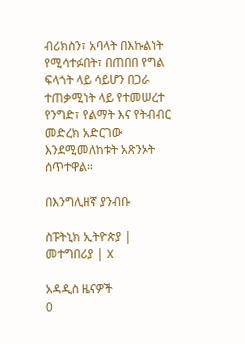ብሪክስን፣ አባላት በእኩልነት የሚሳተፉበት፣ በጠበበ የግል ፍላጎት ላይ ሳይሆን በጋራ ተጠቃሚነት ላይ የተመሠረተ የንግድ፣ የልማት እና የትብብር መድረክ አድርገው እንደሚመለከቱት አጽንኦት ሰጥተዋል።

በእንግሊዘኛ ያንብቡ

ስፑትኒክ ኢትዮጵያ | መተግበሪያ | X

አዳዲስ ዜናዎች
0